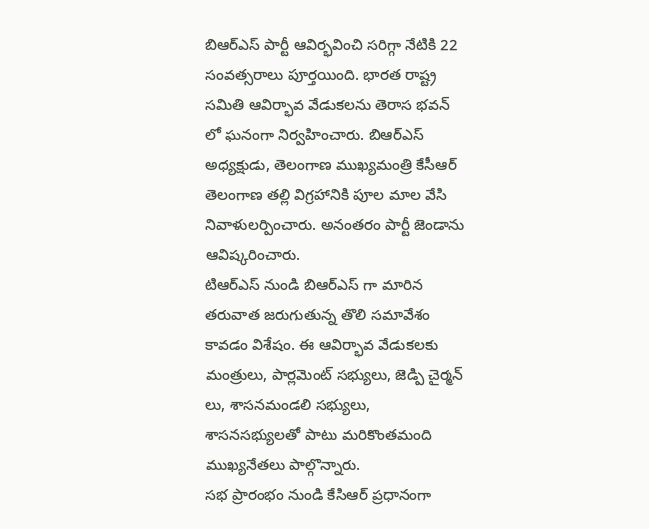బిఆర్ఎస్ పార్టీ ఆవిర్భవించి సరిగ్గా నేటికి 22 సంవత్సరాలు పూర్తయింది. భారత రాష్ట్ర సమితి ఆవిర్భావ వేడుకలను తెరాస భవన్ లో ఘనంగా నిర్వహించారు. బిఆర్ఎస్ అధ్యక్షుడు, తెలంగాణ ముఖ్యమంత్రి కేసీఆర్ తెలంగాణ తల్లి విగ్రహానికి పూల మాల వేసి నివాళులర్పించారు. అనంతరం పార్టీ జెండాను ఆవిష్కరించారు.
టిఆర్ఎస్ నుండి బిఆర్ఎస్ గా మారిన తరువాత జరుగుతున్న తొలి సమావేశం కావడం విశేషం. ఈ ఆవిర్భావ వేడుకలకు మంత్రులు, పార్లమెంట్ సభ్యులు, జెడ్పి చైర్మన్ లు, శాసనమండలి సభ్యులు, శాసనసభ్యులతో పాటు మరికొంతమంది ముఖ్యనేతలు పాల్గొన్నారు.
సభ ప్రారంభం నుండి కేసిఆర్ ప్రధానంగా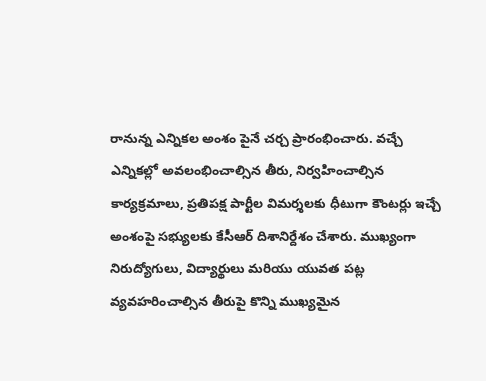రానున్న ఎన్నికల అంశం పైనే చర్చ ప్రారంభించారు. వచ్చే ఎన్నికల్లో అవలంభించాల్సిన తీరు, నిర్వహించాల్సిన కార్యక్రమాలు, ప్రతిపక్ష పార్టీల విమర్శలకు ధీటుగా కౌంటర్లు ఇచ్చే అంశంపై సభ్యులకు కేసీఆర్ దిశానిర్దేశం చేశారు. ముఖ్యంగా నిరుద్యోగులు, విద్యార్థులు మరియు యువత పట్ల వ్యవహరించాల్సిన తీరుపై కొన్ని ముఖ్యమైన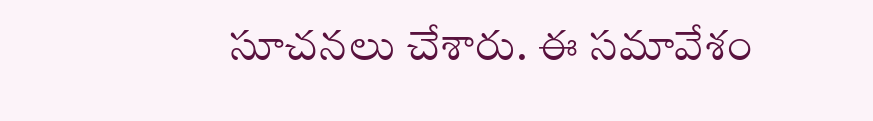సూచనలు చేశారు. ఈ సమావేశం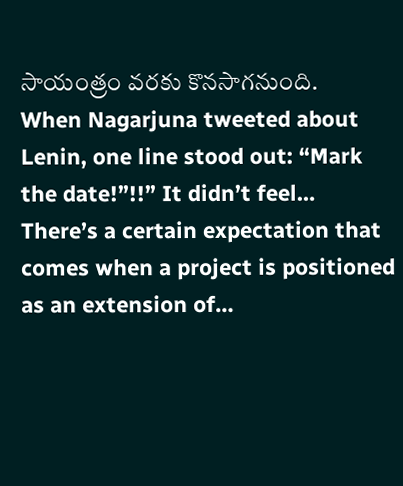సాయంత్రం వరకు కొనసాగనుంది.
When Nagarjuna tweeted about Lenin, one line stood out: “Mark the date!”!!” It didn’t feel…
There’s a certain expectation that comes when a project is positioned as an extension of…